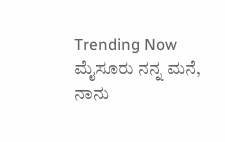Trending Now ಮೈಸೂರು ನನ್ನ ಮನೆ, ನಾನು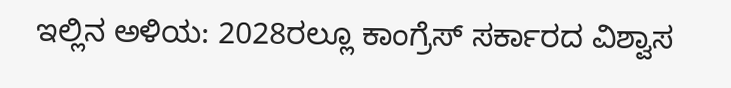ಇಲ್ಲಿನ ಅಳಿಯ: 2028ರಲ್ಲೂ ಕಾಂಗ್ರೆಸ್ ಸರ್ಕಾರದ ವಿಶ್ವಾಸ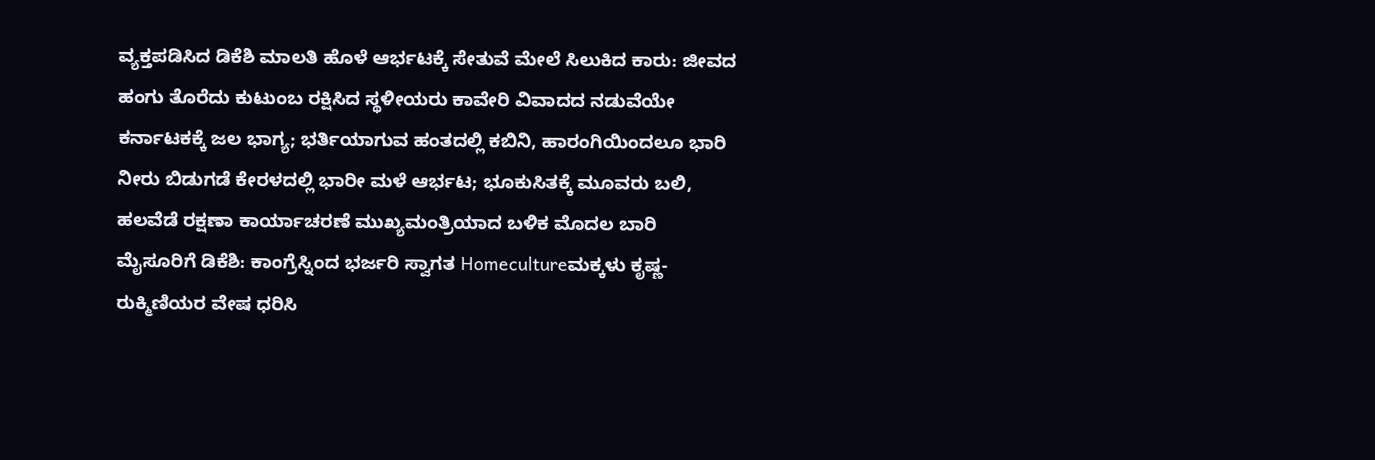ವ್ಯಕ್ತಪಡಿಸಿದ ಡಿಕೆಶಿ ಮಾಲತಿ ಹೊಳೆ ಆರ್ಭಟಕ್ಕೆ ಸೇತುವೆ ಮೇಲೆ ಸಿಲುಕಿದ ಕಾರು: ಜೀವದ ಹಂಗು ತೊರೆದು ಕುಟುಂಬ ರಕ್ಷಿಸಿದ ಸ್ಥಳೀಯರು ಕಾವೇರಿ ವಿವಾದದ ನಡುವೆಯೇ ಕರ್ನಾಟಕಕ್ಕೆ ಜಲ ಭಾಗ್ಯ; ಭರ್ತಿಯಾಗುವ ಹಂತದಲ್ಲಿ ಕಬಿನಿ, ಹಾರಂಗಿಯಿಂದಲೂ ಭಾರಿ ನೀರು ಬಿಡುಗಡೆ ಕೇರಳದಲ್ಲಿ ಭಾರೀ ಮಳೆ ಆರ್ಭಟ; ಭೂಕುಸಿತಕ್ಕೆ ಮೂವರು ಬಲಿ, ಹಲವೆಡೆ ರಕ್ಷಣಾ ಕಾರ್ಯಾಚರಣೆ ಮುಖ್ಯಮಂತ್ರಿಯಾದ ಬಳಿಕ ಮೊದಲ ಬಾರಿ ಮೈಸೂರಿಗೆ ಡಿಕೆಶಿ: ಕಾಂಗ್ರೆಸ್ನಿಂದ ಭರ್ಜರಿ ಸ್ವಾಗತ Homecultureಮಕ್ಕಳು ಕೃಷ್ಣ-ರುಕ್ಮಿಣಿಯರ ವೇಷ ಧರಿಸಿ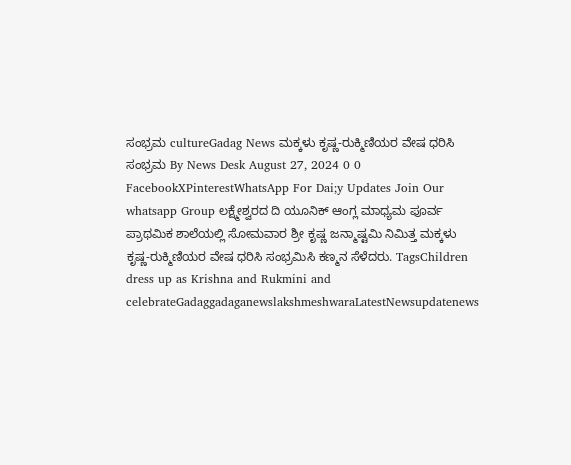ಸಂಭ್ರಮ cultureGadag News ಮಕ್ಕಳು ಕೃಷ್ಣ-ರುಕ್ಮಿಣಿಯರ ವೇಷ ಧರಿಸಿ ಸಂಭ್ರಮ By News Desk August 27, 2024 0 0 FacebookXPinterestWhatsApp For Dai;y Updates Join Our whatsapp Group ಲಕ್ಷ್ಮೇಶ್ವರದ ದಿ ಯೂನಿಕ್ ಆಂಗ್ಲ ಮಾಧ್ಯಮ ಪೂರ್ವ ಪ್ರಾಥಮಿಕ ಶಾಲೆಯಲ್ಲಿ ಸೋಮವಾರ ಶ್ರೀ ಕೃಷ್ಣ ಜನ್ಮಾಷ್ಟಮಿ ನಿಮಿತ್ತ ಮಕ್ಕಳು ಕೃಷ್ಣ-ರುಕ್ಮಿಣಿಯರ ವೇಷ ಧರಿಸಿ ಸಂಭ್ರಮಿಸಿ ಕಣ್ಮನ ಸೆಳೆದರು. TagsChildren dress up as Krishna and Rukmini and celebrateGadaggadaganewslakshmeshwaraLatestNewsupdatenews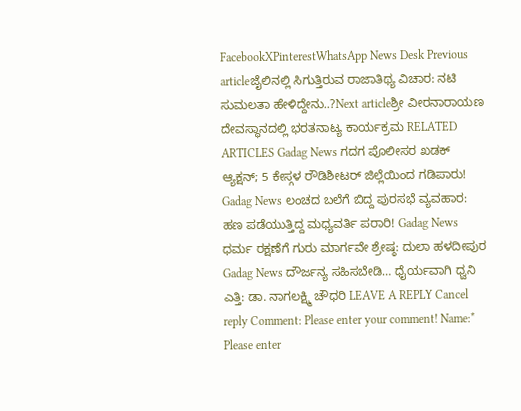FacebookXPinterestWhatsApp News Desk Previous articleಜೈಲಿನಲ್ಲಿ ಸಿಗುತ್ತಿರುವ ರಾಜಾತಿಥ್ಯ ವಿಚಾರ: ನಟಿ ಸುಮಲತಾ ಹೇಳಿದ್ದೇನು..?Next articleಶ್ರೀ ವೀರನಾರಾಯಣ ದೇವಸ್ಥಾನದಲ್ಲಿ ಭರತನಾಟ್ಯ ಕಾರ್ಯಕ್ರಮ RELATED ARTICLES Gadag News ಗದಗ ಪೊಲೀಸರ ಖಡಕ್ ಆ್ಯಕ್ಷನ್; 5 ಕೇಸ್ಗಳ ರೌಡಿಶೀಟರ್ ಜಿಲ್ಲೆಯಿಂದ ಗಡಿಪಾರು! Gadag News ಲಂಚದ ಬಲೆಗೆ ಬಿದ್ದ ಪುರಸಭೆ ವ್ಯವಹಾರ: ಹಣ ಪಡೆಯುತ್ತಿದ್ದ ಮಧ್ಯವರ್ತಿ ಪರಾರಿ! Gadag News ಧರ್ಮ ರಕ್ಷಣೆಗೆ ಗುರು ಮಾರ್ಗವೇ ಶ್ರೇಷ್ಠ: ದುಲಾ ಹಳದೀಪುರ Gadag News ದೌರ್ಜನ್ಯ ಸಹಿಸಬೇಡಿ… ಧೈರ್ಯವಾಗಿ ಧ್ವನಿ ಎತ್ತಿ: ಡಾ. ನಾಗಲಕ್ಷ್ಮಿ ಚೌಧರಿ LEAVE A REPLY Cancel reply Comment: Please enter your comment! Name:* Please enter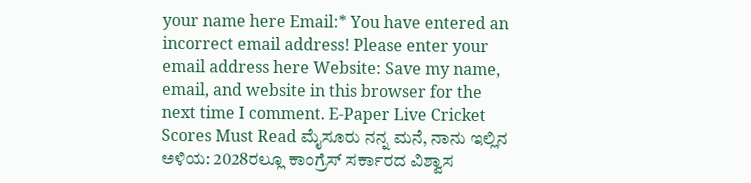your name here Email:* You have entered an incorrect email address! Please enter your email address here Website: Save my name, email, and website in this browser for the next time I comment. E-Paper Live Cricket Scores Must Read ಮೈಸೂರು ನನ್ನ ಮನೆ, ನಾನು ಇಲ್ಲಿನ ಅಳಿಯ: 2028ರಲ್ಲೂ ಕಾಂಗ್ರೆಸ್ ಸರ್ಕಾರದ ವಿಶ್ವಾಸ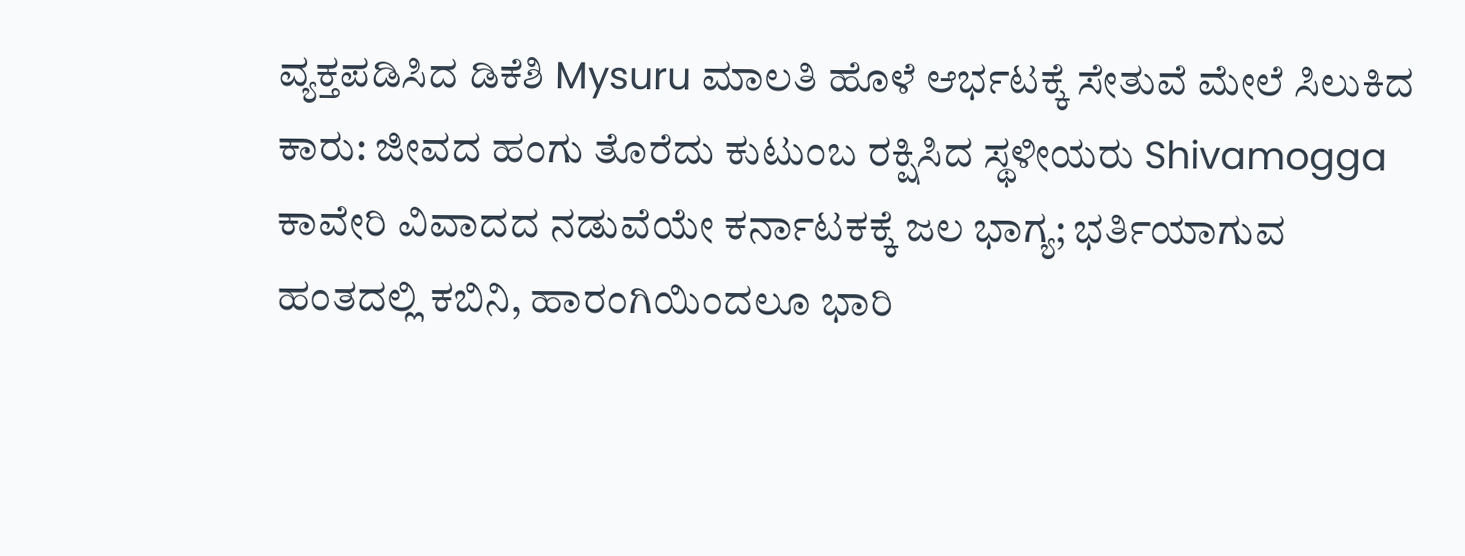ವ್ಯಕ್ತಪಡಿಸಿದ ಡಿಕೆಶಿ Mysuru ಮಾಲತಿ ಹೊಳೆ ಆರ್ಭಟಕ್ಕೆ ಸೇತುವೆ ಮೇಲೆ ಸಿಲುಕಿದ ಕಾರು: ಜೀವದ ಹಂಗು ತೊರೆದು ಕುಟುಂಬ ರಕ್ಷಿಸಿದ ಸ್ಥಳೀಯರು Shivamogga ಕಾವೇರಿ ವಿವಾದದ ನಡುವೆಯೇ ಕರ್ನಾಟಕಕ್ಕೆ ಜಲ ಭಾಗ್ಯ; ಭರ್ತಿಯಾಗುವ ಹಂತದಲ್ಲಿ ಕಬಿನಿ, ಹಾರಂಗಿಯಿಂದಲೂ ಭಾರಿ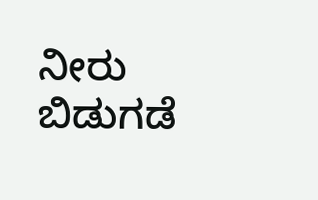ನೀರು ಬಿಡುಗಡೆ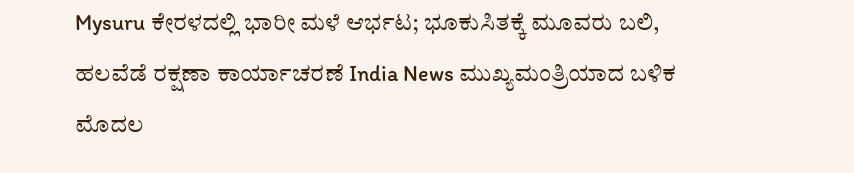Mysuru ಕೇರಳದಲ್ಲಿ ಭಾರೀ ಮಳೆ ಆರ್ಭಟ; ಭೂಕುಸಿತಕ್ಕೆ ಮೂವರು ಬಲಿ, ಹಲವೆಡೆ ರಕ್ಷಣಾ ಕಾರ್ಯಾಚರಣೆ India News ಮುಖ್ಯಮಂತ್ರಿಯಾದ ಬಳಿಕ ಮೊದಲ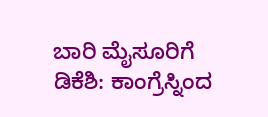ಬಾರಿ ಮೈಸೂರಿಗೆ ಡಿಕೆಶಿ: ಕಾಂಗ್ರೆಸ್ನಿಂದ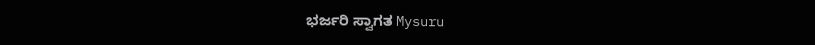ಭರ್ಜರಿ ಸ್ವಾಗತ Mysuru